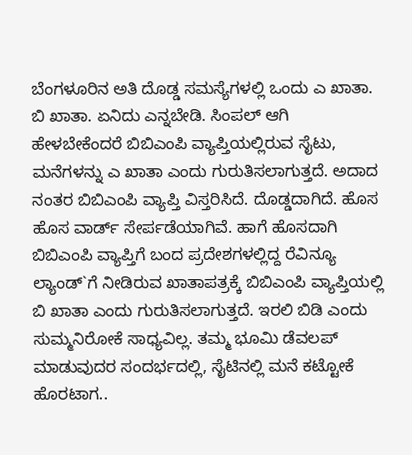ಬೆಂಗಳೂರಿನ ಅತಿ ದೊಡ್ಡ ಸಮಸ್ಯೆಗಳಲ್ಲಿ ಒಂದು ಎ ಖಾತಾ. ಬಿ ಖಾತಾ. ಏನಿದು ಎನ್ನಬೇಡಿ. ಸಿಂಪಲ್ ಆಗಿ ಹೇಳಬೇಕೆಂದರೆ ಬಿಬಿಎಂಪಿ ವ್ಯಾಪ್ತಿಯಲ್ಲಿರುವ ಸೈಟು, ಮನೆಗಳನ್ನು ಎ ಖಾತಾ ಎಂದು ಗುರುತಿಸಲಾಗುತ್ತದೆ. ಅದಾದ ನಂತರ ಬಿಬಿಎಂಪಿ ವ್ಯಾಪ್ತಿ ವಿಸ್ತರಿಸಿದೆ. ದೊಡ್ಡದಾಗಿದೆ. ಹೊಸ ಹೊಸ ವಾರ್ಡ್ ಸೇರ್ಪಡೆಯಾಗಿವೆ. ಹಾಗೆ ಹೊಸದಾಗಿ ಬಿಬಿಎಂಪಿ ವ್ಯಾಪ್ತಿಗೆ ಬಂದ ಪ್ರದೇಶಗಳಲ್ಲಿದ್ದ ರೆವಿನ್ಯೂ ಲ್ಯಾಂಡ್`ಗೆ ನೀಡಿರುವ ಖಾತಾಪತ್ರಕ್ಕೆ ಬಿಬಿಎಂಪಿ ವ್ಯಾಪ್ತಿಯಲ್ಲಿ ಬಿ ಖಾತಾ ಎಂದು ಗುರುತಿಸಲಾಗುತ್ತದೆ. ಇರಲಿ ಬಿಡಿ ಎಂದು ಸುಮ್ಮನಿರೋಕೆ ಸಾಧ್ಯವಿಲ್ಲ. ತಮ್ಮ ಭೂಮಿ ಡೆವಲಪ್ ಮಾಡುವುದರ ಸಂದರ್ಭದಲ್ಲಿ, ಸೈಟಿನಲ್ಲಿ ಮನೆ ಕಟ್ಟೋಕೆ ಹೊರಟಾಗ..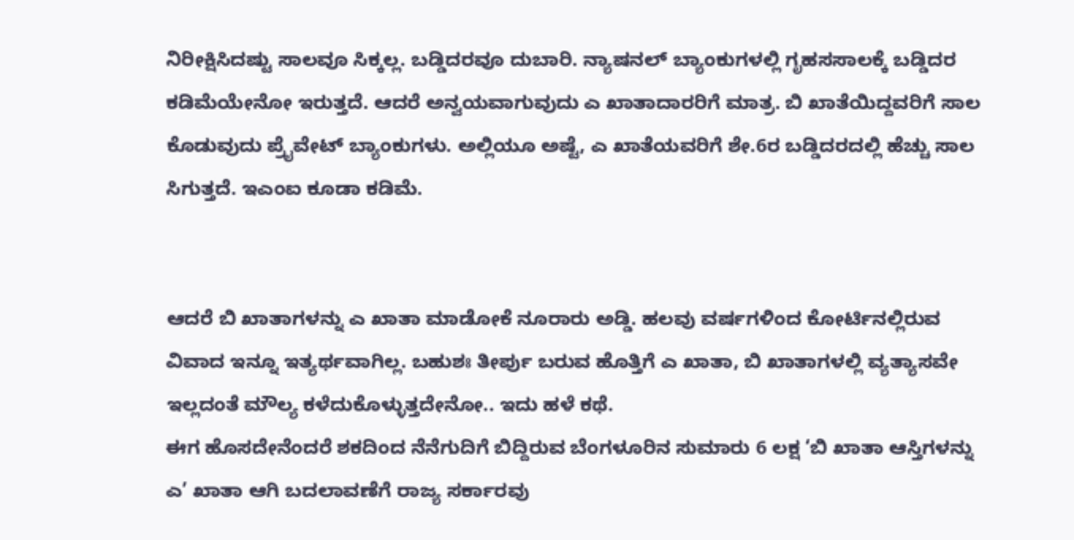ನಿರೀಕ್ಷಿಸಿದಷ್ಟು ಸಾಲವೂ ಸಿಕ್ಕಲ್ಲ. ಬಡ್ಡಿದರವೂ ದುಬಾರಿ. ನ್ಯಾಷನಲ್ ಬ್ಯಾಂಕುಗಳಲ್ಲಿ ಗೃಹಸಸಾಲಕ್ಕೆ ಬಡ್ಡಿದರ ಕಡಿಮೆಯೇನೋ ಇರುತ್ತದೆ. ಆದರೆ ಅನ್ವಯವಾಗುವುದು ಎ ಖಾತಾದಾರರಿಗೆ ಮಾತ್ರ. ಬಿ ಖಾತೆಯಿದ್ದವರಿಗೆ ಸಾಲ ಕೊಡುವುದು ಪ್ರೈವೇಟ್ ಬ್ಯಾಂಕುಗಳು. ಅಲ್ಲಿಯೂ ಅಷ್ಟೆ, ಎ ಖಾತೆಯವರಿಗೆ ಶೇ.6ರ ಬಡ್ಡಿದರದಲ್ಲಿ ಹೆಚ್ಚು ಸಾಲ ಸಿಗುತ್ತದೆ. ಇಎಂಐ ಕೂಡಾ ಕಡಿಮೆ.


ಆದರೆ ಬಿ ಖಾತಾಗಳನ್ನು ಎ ಖಾತಾ ಮಾಡೋಕೆ ನೂರಾರು ಅಡ್ಡಿ. ಹಲವು ವರ್ಷಗಳಿಂದ ಕೋರ್ಟಿನಲ್ಲಿರುವ ವಿವಾದ ಇನ್ನೂ ಇತ್ಯರ್ಥವಾಗಿಲ್ಲ. ಬಹುಶಃ ತೀರ್ಪು ಬರುವ ಹೊತ್ತಿಗೆ ಎ ಖಾತಾ, ಬಿ ಖಾತಾಗಳಲ್ಲಿ ವ್ಯತ್ಯಾಸವೇ ಇಲ್ಲದಂತೆ ಮೌಲ್ಯ ಕಳೆದುಕೊಳ್ಳುತ್ತದೇನೋ.. ಇದು ಹಳೆ ಕಥೆ.
ಈಗ ಹೊಸದೇನೆಂದರೆ ಶಕದಿಂದ ನೆನೆಗುದಿಗೆ ಬಿದ್ದಿರುವ ಬೆಂಗಳೂರಿನ ಸುಮಾರು 6 ಲಕ್ಷ ‘ಬಿ ಖಾತಾ ಆಸ್ತಿಗಳನ್ನು ಎ’ ಖಾತಾ ಆಗಿ ಬದಲಾವಣೆಗೆ ರಾಜ್ಯ ಸರ್ಕಾರವು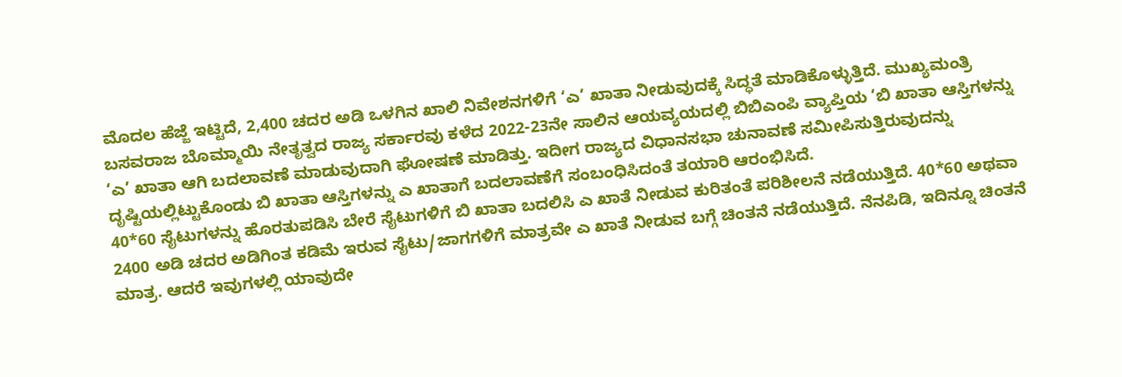ಮೊದಲ ಹೆಜ್ಜೆ ಇಟ್ಟಿದೆ, 2,400 ಚದರ ಅಡಿ ಒಳಗಿನ ಖಾಲಿ ನಿವೇಶನಗಳಿಗೆ ‘ಎ’ ಖಾತಾ ನೀಡುವುದಕ್ಕೆ ಸಿದ್ಧತೆ ಮಾಡಿಕೊಳ್ಳುತ್ತಿದೆ. ಮುಖ್ಯಮಂತ್ರಿ ಬಸವರಾಜ ಬೊಮ್ಮಾಯಿ ನೇತೃತ್ವದ ರಾಜ್ಯ ಸರ್ಕಾರವು ಕಳೆದ 2022-23ನೇ ಸಾಲಿನ ಆಯವ್ಯಯದಲ್ಲಿ ಬಿಬಿಎಂಪಿ ವ್ಯಾಪ್ತಿಯ ‘ಬಿ ಖಾತಾ ಆಸ್ತಿಗಳನ್ನು ‘ಎ’ ಖಾತಾ ಆಗಿ ಬದಲಾವಣೆ ಮಾಡುವುದಾಗಿ ಘೋಷಣೆ ಮಾಡಿತ್ತು. ಇದೀಗ ರಾಜ್ಯದ ವಿಧಾನಸಭಾ ಚುನಾವಣೆ ಸಮೀಪಿಸುತ್ತಿರುವುದನ್ನು ದೃಷ್ಟಿಯಲ್ಲಿಟ್ಟುಕೊಂಡು ಬಿ ಖಾತಾ ಆಸ್ತಿಗಳನ್ನು ಎ ಖಾತಾಗೆ ಬದಲಾವಣೆಗೆ ಸಂಬಂಧಿಸಿದಂತೆ ತಯಾರಿ ಆರಂಭಿಸಿದೆ.
40*60 ಸೈಟುಗಳನ್ನು ಹೊರತುಪಡಿಸಿ ಬೇರೆ ಸೈಟುಗಳಿಗೆ ಬಿ ಖಾತಾ ಬದಲಿಸಿ ಎ ಖಾತೆ ನೀಡುವ ಕುರಿತಂತೆ ಪರಿಶೀಲನೆ ನಡೆಯುತ್ತಿದೆ. 40*60 ಅಥವಾ 2400 ಅಡಿ ಚದರ ಅಡಿಗಿಂತ ಕಡಿಮೆ ಇರುವ ಸೈಟು/ಜಾಗಗಳಿಗೆ ಮಾತ್ರವೇ ಎ ಖಾತೆ ನೀಡುವ ಬಗ್ಗೆ ಚಿಂತನೆ ನಡೆಯುತ್ತಿದೆ. ನೆನಪಿಡಿ, ಇದಿನ್ನೂ ಚಿಂತನೆ ಮಾತ್ರ. ಆದರೆ ಇವುಗಳಲ್ಲಿ ಯಾವುದೇ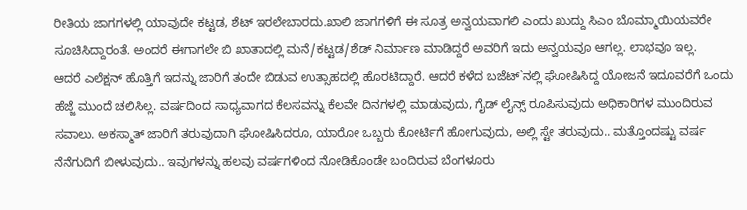ರೀತಿಯ ಜಾಗಗಳಲ್ಲಿ ಯಾವುದೇ ಕಟ್ಟಡ, ಶೆಟ್ ಇರಲೇಬಾರದು.ಖಾಲಿ ಜಾಗಗಳಿಗೆ ಈ ಸೂತ್ರ ಅನ್ವಯವಾಗಲಿ ಎಂದು ಖುದ್ದು ಸಿಎಂ ಬೊಮ್ಮಾಯಿಯವರೇ ಸೂಚಿಸಿದ್ದಾರಂತೆ. ಅಂದರೆ ಈಗಾಗಲೇ ಬಿ ಖಾತಾದಲ್ಲಿ ಮನೆ/ಕಟ್ಟಡ/ಶೆಡ್ ನಿರ್ಮಾಣ ಮಾಡಿದ್ದರೆ ಅವರಿಗೆ ಇದು ಅನ್ವಯವೂ ಆಗಲ್ಲ. ಲಾಭವೂ ಇಲ್ಲ.
ಆದರೆ ಎಲೆಕ್ಷನ್ ಹೊತ್ತಿಗೆ ಇದನ್ನು ಜಾರಿಗೆ ತಂದೇ ಬಿಡುವ ಉತ್ಸಾಹದಲ್ಲಿ ಹೊರಟಿದ್ದಾರೆ. ಆದರೆ ಕಳೆದ ಬಜೆಟ್`ನಲ್ಲಿ ಘೋಷಿಸಿದ್ದ ಯೋಜನೆ ಇದೂವರೆಗೆ ಒಂದು ಹೆಜ್ಜೆ ಮುಂದೆ ಚಲಿಸಿಲ್ಲ. ವರ್ಷದಿಂದ ಸಾಧ್ಯವಾಗದ ಕೆಲಸವನ್ನು ಕೆಲವೇ ದಿನಗಳಲ್ಲಿ ಮಾಡುವುದು, ಗೈಡ್ ಲೈನ್ಸ್ ರೂಪಿಸುವುದು ಅಧಿಕಾರಿಗಳ ಮುಂದಿರುವ ಸವಾಲು. ಅಕಸ್ಮಾತ್ ಜಾರಿಗೆ ತರುವುದಾಗಿ ಘೋಷಿಸಿದರೂ, ಯಾರೋ ಒಬ್ಬರು ಕೋರ್ಟಿಗೆ ಹೋಗುವುದು, ಅಲ್ಲಿ ಸ್ಟೇ ತರುವುದು.. ಮತ್ತೊಂದಷ್ಟು ವರ್ಷ ನೆನೆಗುದಿಗೆ ಬೀಳುವುದು.. ಇವುಗಳನ್ನು ಹಲವು ವರ್ಷಗಳಿಂದ ನೋಡಿಕೊಂಡೇ ಬಂದಿರುವ ಬೆಂಗಳೂರು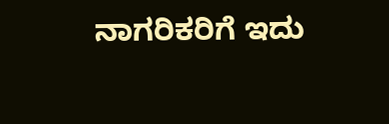ನಾಗರಿಕರಿಗೆ ಇದು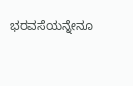ಭರವಸೆಯನ್ನೇನೂ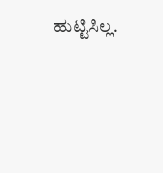ಹುಟ್ಟಿಸಿಲ್ಲ.